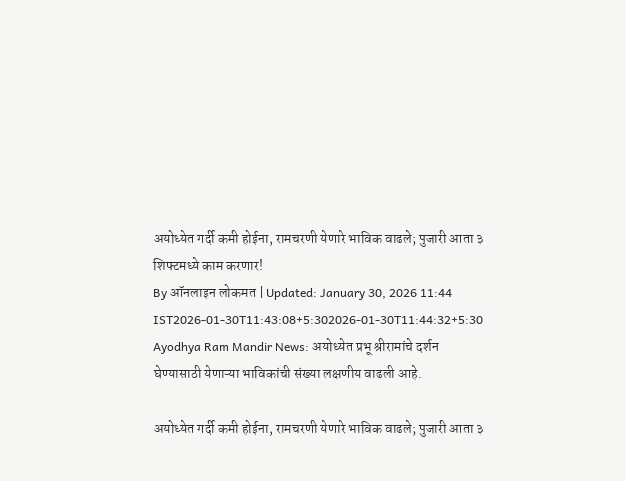अयोध्येत गर्दी कमी होईना, रामचरणी येणारे भाविक वाढले; पुजारी आता ३ शिफ्टमध्ये काम करणार!
By ऑनलाइन लोकमत | Updated: January 30, 2026 11:44 IST2026-01-30T11:43:08+5:302026-01-30T11:44:32+5:30
Ayodhya Ram Mandir News: अयोध्येत प्रभू श्रीरामांचे दर्शन घेण्यासाठी येणाऱ्या भाविकांची संख्या लक्षणीय वाढली आहे.

अयोध्येत गर्दी कमी होईना, रामचरणी येणारे भाविक वाढले; पुजारी आता ३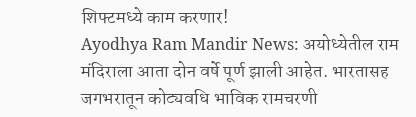शिफ्टमध्ये काम करणार!
Ayodhya Ram Mandir News: अयोध्येतील राम मंदिराला आता दोन वर्षे पूर्ण झाली आहेत. भारतासह जगभरातून कोट्यवधि भाविक रामचरणी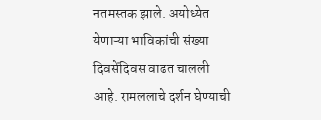नतमस्तक झाले. अयोध्येत येणाऱ्या भाविकांची संख्या दिवसेंदिवस वाढत चालली आहे. रामललाचे दर्शन घेण्याची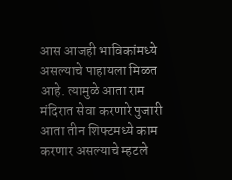आस आजही भाविकांमध्ये असल्याचे पाहायला मिळत आहे. त्यामुळे आता राम मंदिरात सेवा करणारे पुजारी आता तीन शिफ्टमध्ये काम करणार असल्याचे म्हटले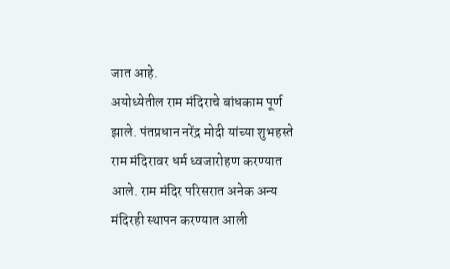जात आहे.
अयोध्येतील राम मंदिराचे बांधकाम पूर्ण झाले. पंतप्रधान नरेंद्र मोदी यांच्या शुभहस्ते राम मंदिरावर धर्म ध्वजारोहण करण्यात आले. राम मंदिर परिसरात अनेक अन्य मंदिरही स्थापन करण्यात आली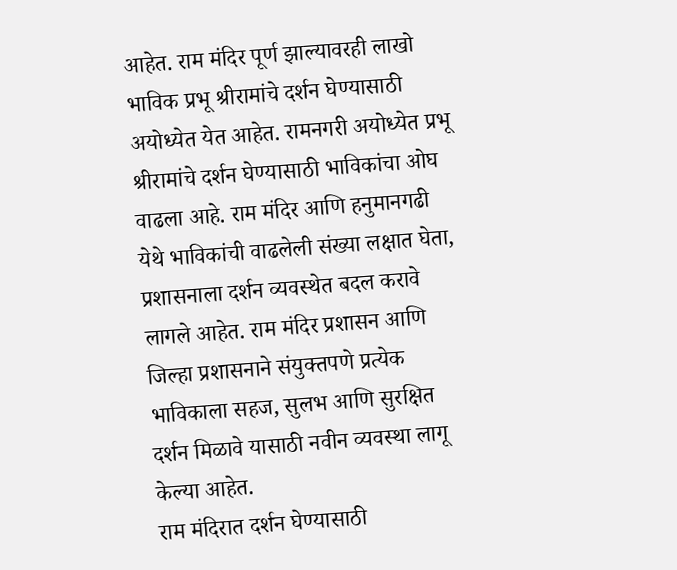आहेत. राम मंदिर पूर्ण झाल्यावरही लाखो भाविक प्रभू श्रीरामांचे दर्शन घेण्यासाठी अयोध्येत येत आहेत. रामनगरी अयोध्येत प्रभू श्रीरामांचे दर्शन घेण्यासाठी भाविकांचा ओघ वाढला आहे. राम मंदिर आणि हनुमानगढी येथे भाविकांची वाढलेली संख्या लक्षात घेता, प्रशासनाला दर्शन व्यवस्थेत बदल करावे लागले आहेत. राम मंदिर प्रशासन आणि जिल्हा प्रशासनाने संयुक्तपणे प्रत्येक भाविकाला सहज, सुलभ आणि सुरक्षित दर्शन मिळावे यासाठी नवीन व्यवस्था लागू केल्या आहेत.
राम मंदिरात दर्शन घेण्यासाठी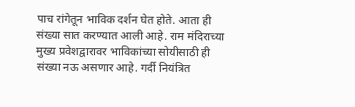पाच रांगेतून भाविक दर्शन घेत होते. आता ही संख्या सात करण्यात आली आहे. राम मंदिराच्या मुख्य प्रवेशद्वारावर भाविकांच्या सोयीसाठी ही संख्या नऊ असणार आहे. गर्दी नियंत्रित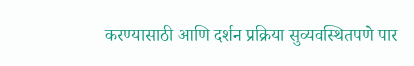करण्यासाठी आणि दर्शन प्रक्रिया सुव्यवस्थितपणे पार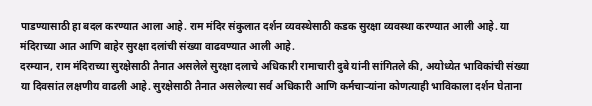पाडण्यासाठी हा बदल करण्यात आला आहे. राम मंदिर संकुलात दर्शन व्यवस्थेसाठी कडक सुरक्षा व्यवस्था करण्यात आली आहे. या मंदिराच्या आत आणि बाहेर सुरक्षा दलांची संख्या वाढवण्यात आली आहे.
दरम्यान, राम मंदिराच्या सुरक्षेसाठी तैनात असलेले सुरक्षा दलाचे अधिकारी रामाचारी दुबे यांनी सांगितले की, अयोध्येत भाविकांची संख्या या दिवसांत लक्षणीय वाढली आहे. सुरक्षेसाठी तैनात असलेल्या सर्व अधिकारी आणि कर्मचाऱ्यांना कोणत्याही भाविकाला दर्शन घेताना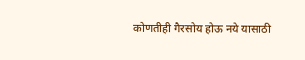कोणतीही गैरसोय होऊ नये यासाठी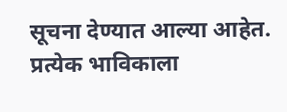सूचना देण्यात आल्या आहेत. प्रत्येक भाविकाला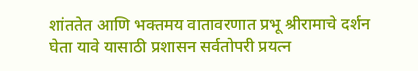शांततेत आणि भक्तमय वातावरणात प्रभू श्रीरामाचे दर्शन घेता यावे यासाठी प्रशासन सर्वतोपरी प्रयत्न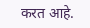करत आहे.